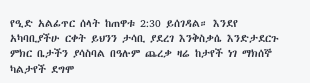የዒድ አልፊጥር ሰላት ከጠዋቱ 2:30 ይሰገዳል። እንደየ አካባቢያችሁ ርቀት ይህንን ታሳቢ ያደረገ እንቅስቃሴ እንድታደርጉ ምክር ቤታችን ያሳስባል በዓሉም ጨረቃ ዛሬ ከታየች ነገ ማክሰኞ ካልታየች ደግሞ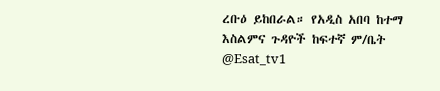ረቡዕ ይከበራል። የአዲስ አበባ ከተማ እስልምና ጉዳዮች ከፍተኛ ም/ቤት @Esat_tv1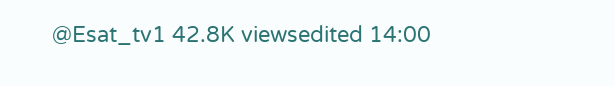@Esat_tv1 42.8K viewsedited 14:00